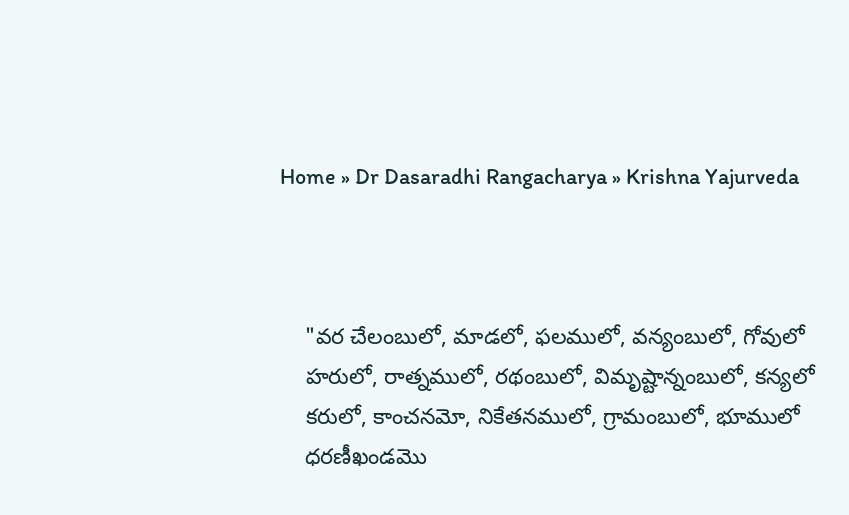Home » Dr Dasaradhi Rangacharya » Krishna Yajurveda



    "వర చేలంబులో, మాడలో, ఫలములో, వన్యంబులో, గోవులో
    హరులో, రాత్నములో, రథంబులో, విమృష్టాన్నంబులో, కన్యలో
    కరులో, కాంచనమో, నికేతనములో, గ్రామంబులో, భూములో
    ధరణీఖండమొ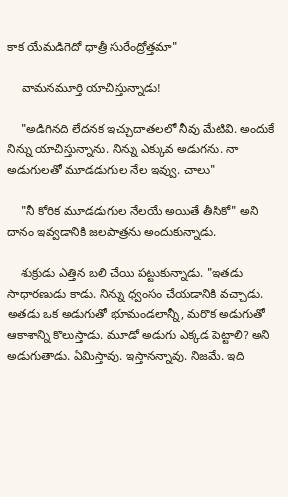కాక యేమడిగెదో ధాత్రీ సురేంద్రోత్తమా"

    వామనమూర్తి యాచిస్తున్నాడు!

    "అడిగినది లేదనక ఇచ్చుదాతలలో నీవు మేటివి. అందుకే నిన్ను యాచిస్తున్నాను. నిన్ను ఎక్కువ అడుగను. నా అడుగులతో మూడడుగుల నేల ఇవ్వు. చాలు"

    "నీ కోరిక మూడడుగుల నేలయే అయితే తీసికో" అని దానం ఇవ్వడానికి జలపాత్రను అందుకున్నాడు.

    శుక్రుడు ఎత్తిన బలి చేయి పట్టుకున్నాడు. "ఇతడు సాధారణుడు కాడు. నిన్ను ధ్వంసం చేయడానికి వచ్చాడు. అతడు ఒక అడుగుతో భూమండలాన్నీ, మరొక అడుగుతో ఆకాశాన్ని కొలుస్తాడు. మూడో అడుగు ఎక్కడ పెట్టాలి? అని అడుగుతాడు. ఏమిస్తావు. ఇస్తానన్నావు. నిజమే. ఇది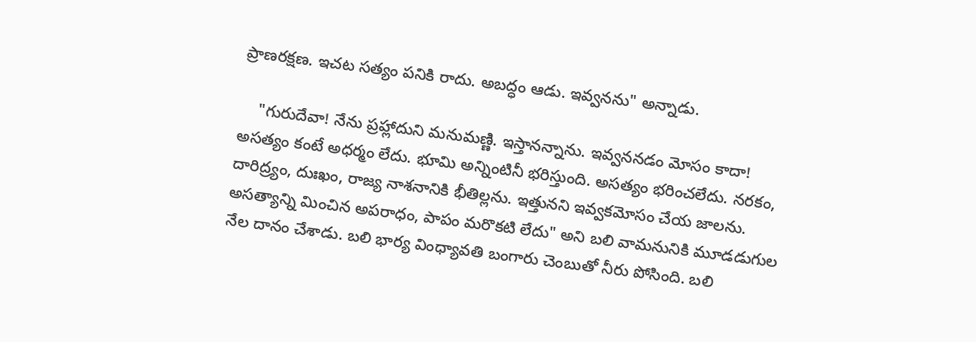ప్రాణరక్షణ. ఇచట సత్యం పనికి రాదు. అబద్ధం ఆడు. ఇవ్వనను" అన్నాడు.

    "గురుదేవా! నేను ప్రహ్లాదుని మనుమణ్ణి. ఇస్తానన్నాను. ఇవ్వననడం మోసం కాదా! అసత్యం కంటే అధర్మం లేదు. భూమి అన్నింటినీ భరిస్తుంది. అసత్యం భరించలేదు. నరకం, దారిద్ర్యం, దుఃఖం, రాజ్య నాశనానికి భీతిల్లను. ఇత్తునని ఇవ్వకమోసం చేయ జాలను. అసత్యాన్ని మించిన అపరాధం, పాపం మరొకటి లేదు" అని బలి వామనునికి మూడడుగుల నేల దానం చేశాడు. బలి భార్య వింధ్యావతి బంగారు చెంబుతో నీరు పోసింది. బలి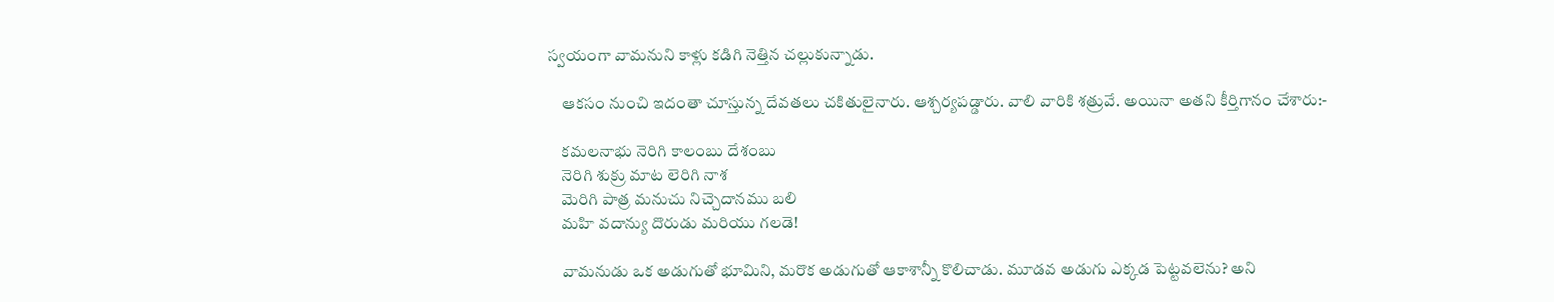స్వయంగా వామనుని కాళ్లు కడిగి నెత్తిన చల్లుకున్నాడు.

    ఆకసం నుంచి ఇదంతా చూస్తున్న దేవతలు చకితులైనారు. ఆశ్చర్యపడ్డారు. వాలి వారికి శత్రువే. అయినా అతని కీర్తిగానం చేశారు:-

    కమలనాభు నెరిగి కాలంబు దేశంబు
    నెరిగి శుక్రు మాట లెరిగి నాశ
    మెరిగి పాత్ర మనుచు నిచ్చెదానము బలి
    మహి వదాన్యు దొరుడు మరియు గలడె!

    వామనుడు ఒక అడుగుతో భూమిని, మరొక అడుగుతో ఆకాశాన్నీ కొలిచాడు. మూడవ అడుగు ఎక్కడ పెట్టవలెను? అని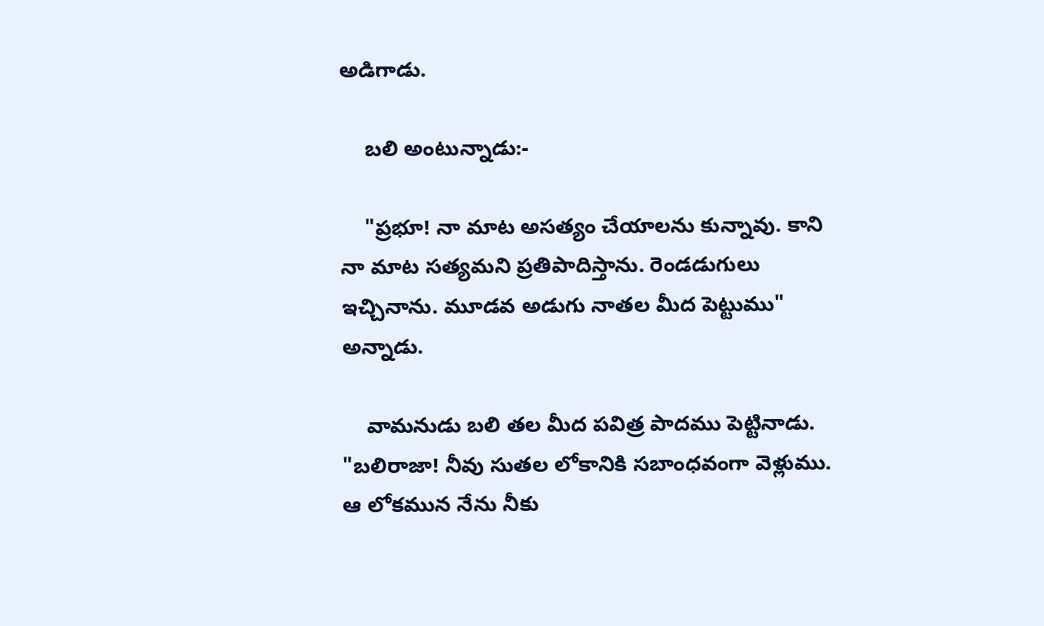అడిగాడు.

    బలి అంటున్నాడు:-

    "ప్రభూ! నా మాట అసత్యం చేయాలను కున్నావు. కాని నా మాట సత్యమని ప్రతిపాదిస్తాను. రెండడుగులు ఇచ్చినాను. మూడవ అడుగు నాతల మీద పెట్టుము" అన్నాడు.

    వామనుడు బలి తల మీద పవిత్ర పాదము పెట్టినాడు. "బలిరాజా! నీవు సుతల లోకానికి సబాంధవంగా వెళ్లుము. ఆ లోకమున నేను నీకు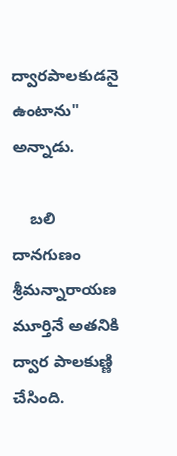ద్వారపాలకుడనై ఉంటాను" అన్నాడు.

    బలి దానగుణం శ్రీమన్నారాయణ మూర్తినే అతనికి ద్వార పాలకుణ్ణి చేసింది.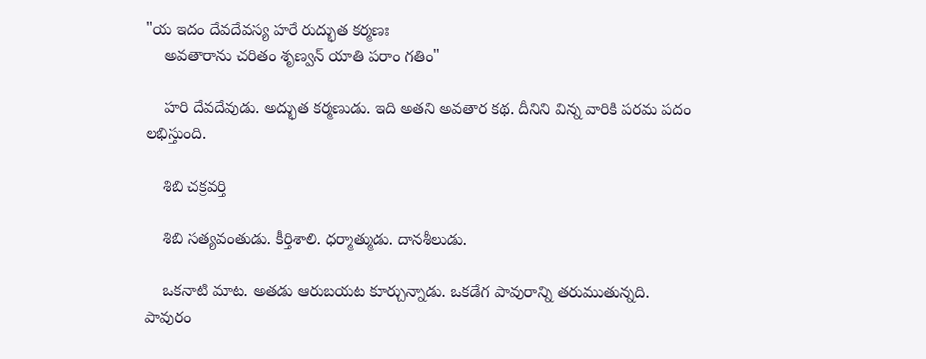"య ఇదం దేవదేవస్య హరే రుద్భుత కర్మణః
    అవతారాను చరితం శృణ్వన్ యాతి పరాం గతిం"

    హరి దేవదేవుడు. అద్భుత కర్మణుడు. ఇది అతని అవతార కథ. దీనిని విన్న వారికి పరమ పదం లభిస్తుంది.

    శిబి చక్రవర్తి

    శిబి సత్యవంతుడు. కీర్తిశాలి. ధర్మాత్ముడు. దానశీలుడు.

    ఒకనాటి మాట. అతడు ఆరుబయట కూర్చున్నాడు. ఒకడేగ పావురాన్ని తరుముతున్నది. పావురం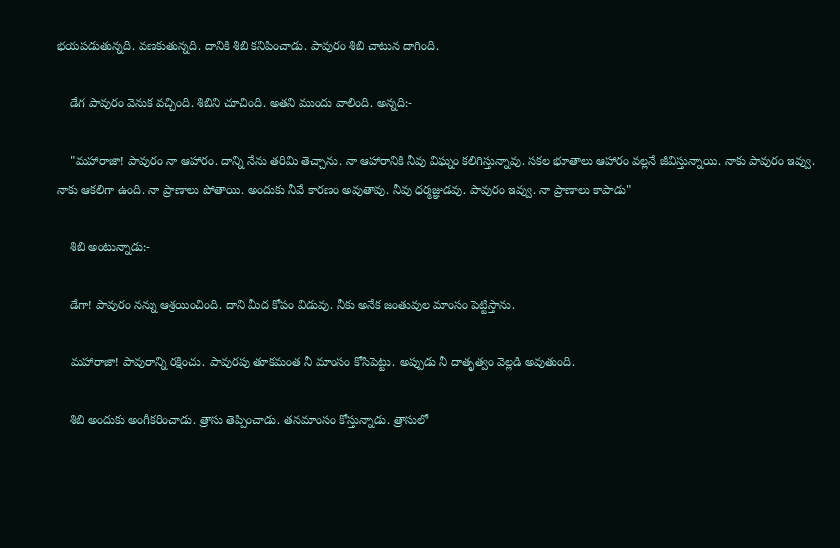భయపడుతున్నది. వణకుతున్నది. దానికి శిబి కనిపించాడు. పావురం శిబి చాటున దాగింది.

    డేగ పావురం వెనుక వచ్చింది. శిబిని చూచింది. అతని ముందు వాలింది. అన్నది:-

    "మహారాజా! పావురం నా ఆహారం. దాన్ని నేను తరిమి తెచ్చాను. నా ఆహారానికి నీవు విఘ్నం కలిగిస్తున్నావు. సకల భూతాలు ఆహారం వల్లనే జీవిస్తున్నాయి. నాకు పావురం ఇవ్వు. నాకు ఆకలిగా ఉంది. నా ప్రాణాలు పోతాయి. అందుకు నీవే కారణం అవుతావు. నీవు ధర్మజ్ఞుడవు. పావురం ఇవ్వు. నా ప్రాణాలు కాపాడు"

    శిబి అంటున్నాడు:-

    డేగా! పావురం నన్ను ఆశ్రయించింది. దాని మీద కోపం విడువు. నీకు అనేక జంతువుల మాంసం పెట్టిస్తాను.

    మహారాజా! పావురాన్ని రక్షించు. పావురపు తూకమంత నీ మాంసం కోసిపెట్టు. అప్పుడు నీ దాతృత్వం వెల్లడి అవుతుంది.

    శిబి అందుకు అంగీకరించాడు. త్రాసు తెప్పించాడు. తనమాంసం కోస్తున్నాడు. త్రాసులో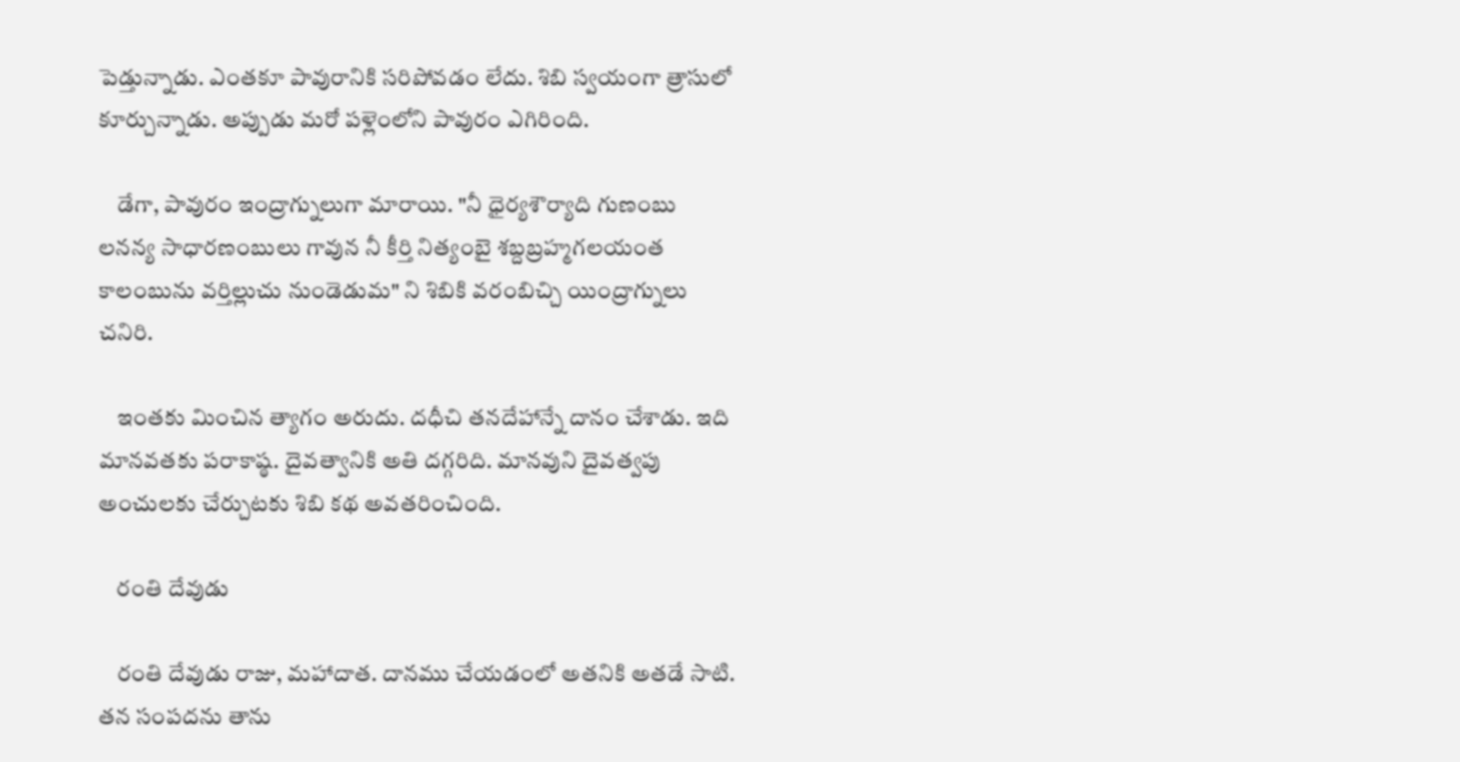పెడ్తున్నాడు. ఎంతకూ పావురానికి సరిపోవడం లేదు. శిబి స్వయంగా త్రాసులో కూర్చున్నాడు. అప్పుడు మరో పళ్లెంలోని పావురం ఎగిరింది.

    డేగా, పావురం ఇంద్రాగ్నులుగా మారాయి. "నీ ధైర్యశౌర్యాది గుణంబు లనన్య సాధారణంబులు గావున నీ కీర్తి నిత్యంబై శబ్దబ్రహ్మగలయంత కాలంబును వర్తిల్లుచు నుండెడుమ" ని శిబికి వరంబిచ్చి యింద్రాగ్నులు చనిరి.

    ఇంతకు మించిన త్యాగం అరుదు. దధీచి తనదేహాన్నే దానం చేశాడు. ఇది మానవతకు పరాకాష్ఠ. దైవత్వానికి అతి దగ్గరిది. మానవుని దైవత్వపు అంచులకు చేర్చుటకు శిబి కథ అవతరించింది.

    రంతి దేవుడు

    రంతి దేవుడు రాజు, మహాదాత. దానము చేయడంలో అతనికి అతడే సాటి. తన సంపదను తాను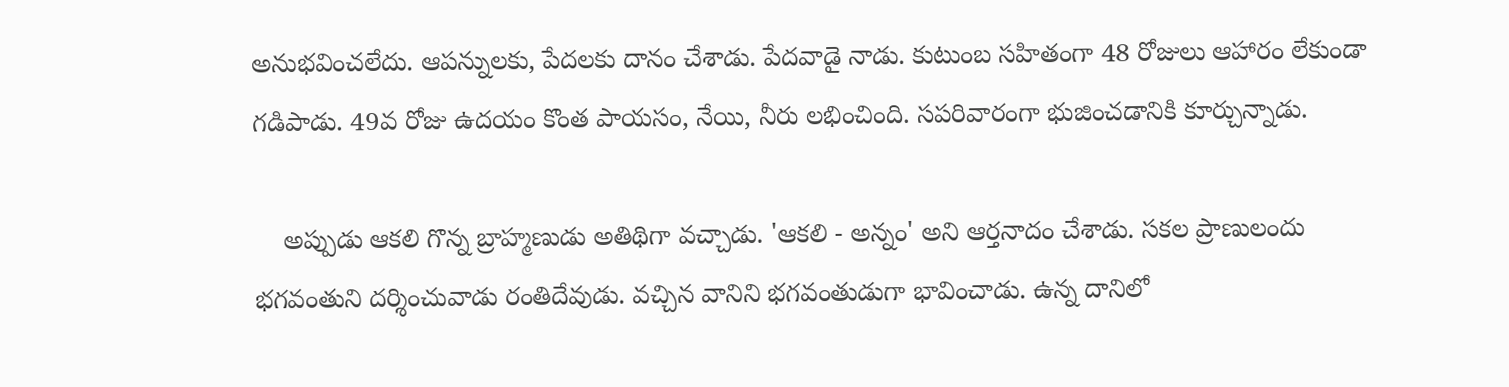అనుభవించలేదు. ఆపన్నులకు, పేదలకు దానం చేశాడు. పేదవాడై నాడు. కుటుంబ సహితంగా 48 రోజులు ఆహారం లేకుండా గడిపాడు. 49వ రోజు ఉదయం కొంత పాయసం, నేయి, నీరు లభించింది. సపరివారంగా భుజించడానికి కూర్చున్నాడు.

    అప్పుడు ఆకలి గొన్న బ్రాహ్మణుడు అతిథిగా వచ్చాడు. 'ఆకలి - అన్నం' అని ఆర్తనాదం చేశాడు. సకల ప్రాణులందు భగవంతుని దర్శించువాడు రంతిదేవుడు. వచ్చిన వానిని భగవంతుడుగా భావించాడు. ఉన్న దానిలో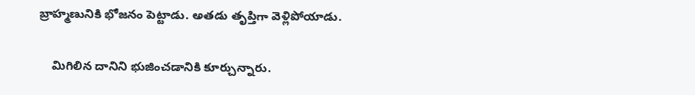బ్రాహ్మణునికి భోజనం పెట్టాడు. అతడు తృప్తిగా వెళ్లిపోయాడు.

    మిగిలిన దానిని భుజించడానికి కూర్చున్నారు.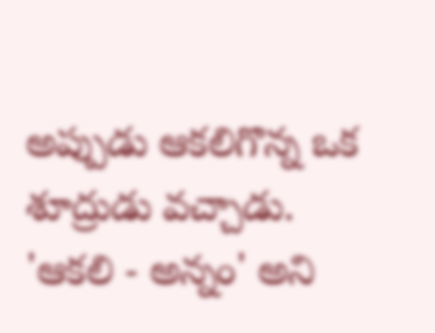అప్పుడు ఆకలిగొన్న ఒక శూద్రుడు వచ్చాడు. 'ఆకలి - అన్నం' అని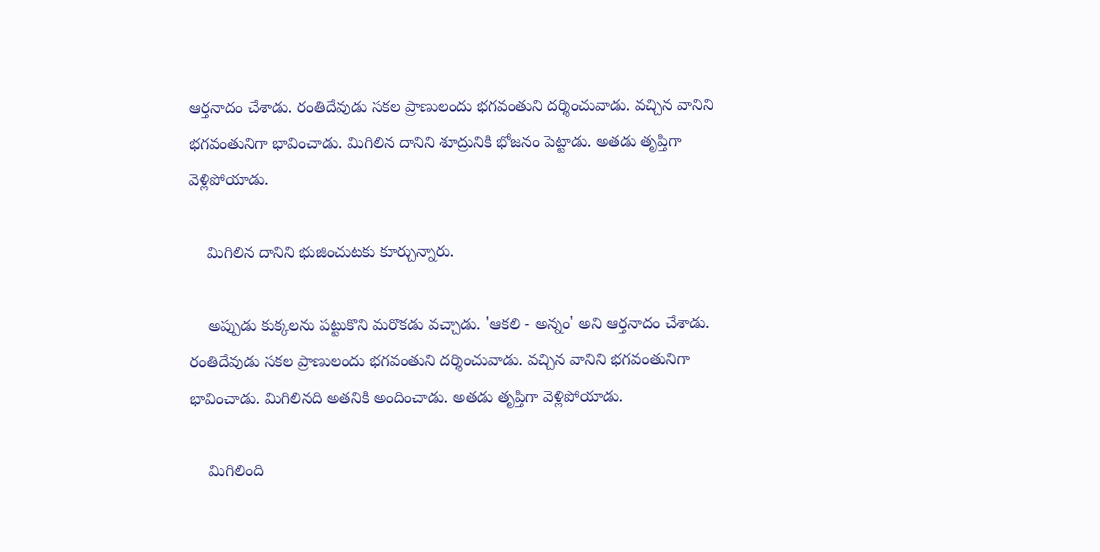ఆర్తనాదం చేశాడు. రంతిదేవుడు సకల ప్రాణులందు భగవంతుని దర్శించువాడు. వచ్చిన వానిని భగవంతునిగా భావించాడు. మిగిలిన దానిని శూద్రునికి భోజనం పెట్టాడు. అతడు తృప్తిగా వెళ్లిపోయాడు.

    మిగిలిన దానిని భుజించుటకు కూర్చున్నారు.

    అప్పుడు కుక్కలను పట్టుకొని మరొకడు వచ్చాడు. 'ఆకలి - అన్నం' అని ఆర్తనాదం చేశాడు. రంతిదేవుడు సకల ప్రాణులందు భగవంతుని దర్శించువాడు. వచ్చిన వానిని భగవంతునిగా భావించాడు. మిగిలినది అతనికి అందించాడు. అతడు తృప్తిగా వెళ్లిపోయాడు.

    మిగిలింది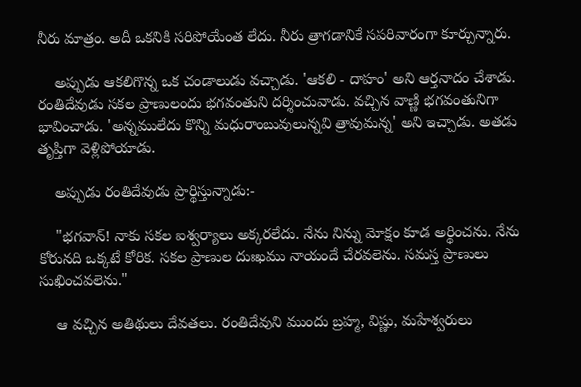నీరు మాత్రం. అదీ ఒకనికి సరిపోయేంత లేదు. నీరు త్రాగడానికే సపరివారంగా కూర్చున్నారు.

    అప్పుడు ఆకలిగొన్న ఒక చండాలుడు వచ్చాడు. 'ఆకలి - దాహం' అని ఆర్తనాదం చేశాడు. రంతిదేవుడు సకల ప్రాణులందు భగవంతుని దర్శించువాడు. వచ్చిన వాణ్ణి భగవంతునిగా భావించాడు. 'అన్నములేదు కొన్ని మధురాంబువులున్నవి త్రావుమన్న' అని ఇచ్చాడు. అతడు తృప్తిగా వెళ్లిపోయాడు.

    అప్పుడు రంతిదేవుడు ప్రార్థిస్తున్నాడు:-

    "భగవాన్! నాకు సకల ఐశ్వర్యాలు అక్కరలేదు. నేను నిన్ను మోక్షం కూడ అర్థించను. నేను కోరునది ఒక్కటే కోరిక. సకల ప్రాణుల దుఃఖము నాయందే చేరవలెను. సమస్త ప్రాణులు సుఖించవలెను."

    ఆ వచ్చిన అతిథులు దేవతలు. రంతిదేవుని ముందు బ్రహ్మ, విష్ణు, మహేశ్వరులు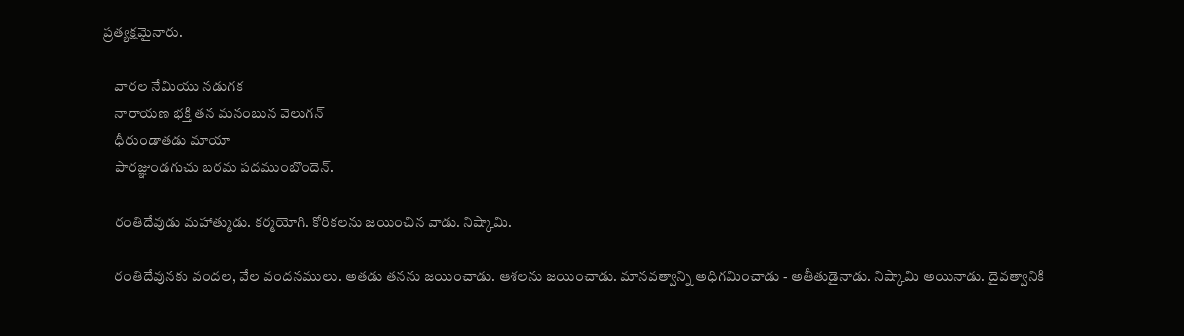ప్రత్యక్షమైనారు.

    వారల నేమియు నడుగక
    నారాయణ భక్తి తన మనంబున వెలుగన్
    ధీరుండాతడు మాయా
    పారజ్ఞుండగుచు బరమ పదముంబొందెన్.

    రంతిదేవుడు మహాత్ముడు. కర్మయోగి. కోరికలను జయించిన వాడు. నిష్కామి.

    రంతిదేవునకు వందల, వేల వందనములు. అతడు తనను జయించాడు. ఆశలను జయించాడు. మానవత్వాన్ని అధిగమించాడు - అతీతుడైనాడు. నిష్కామి అయినాడు. దైవత్వానికి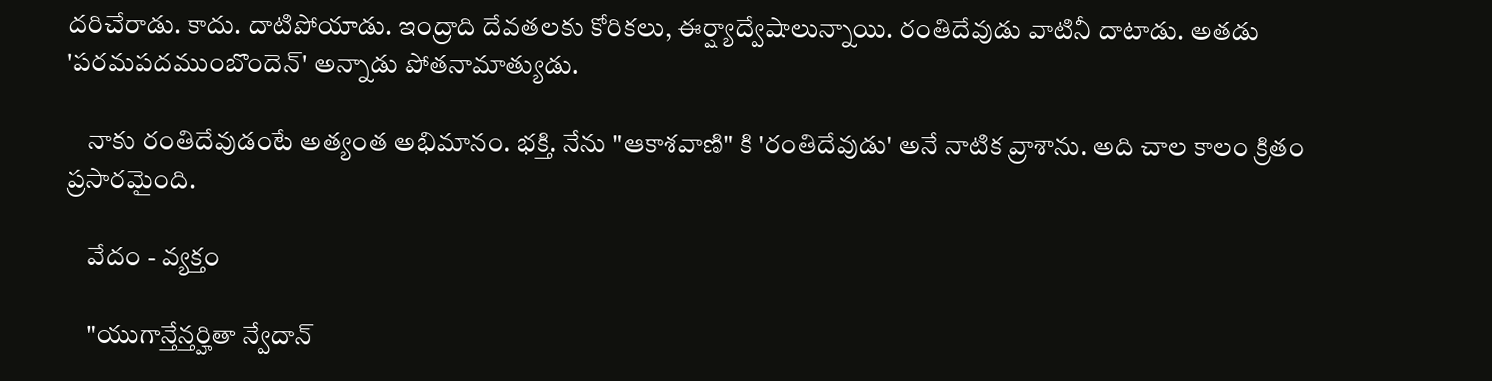దరిచేరాడు. కాదు. దాటిపోయాడు. ఇంద్రాది దేవతలకు కోరికలు, ఈర్ష్యాద్వేషాలున్నాయి. రంతిదేవుడు వాటినీ దాటాడు. అతడు 'పరమపదముంబొందెన్' అన్నాడు పోతనామాత్యుడు.

    నాకు రంతిదేవుడంటే అత్యంత అభిమానం. భక్తి. నేను "ఆకాశవాణి" కి 'రంతిదేవుడు' అనే నాటిక వ్రాశాను. అది చాల కాలం క్రితం ప్రసారమైంది.

    వేదం - వ్యక్తం

    "యుగాన్తేన్తర్హితా న్వేదాన్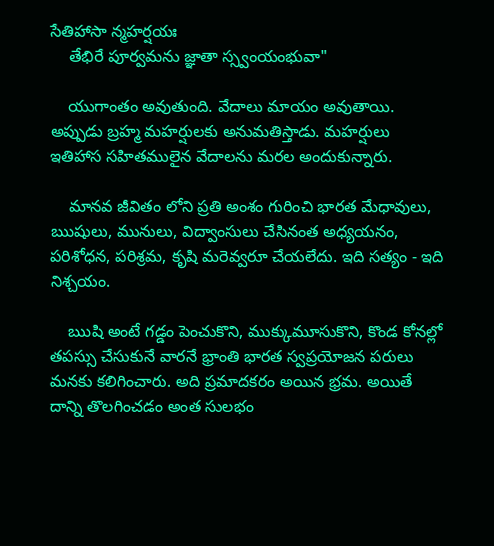సేతిహాసా న్మహర్షయః
    తేభిరే పూర్వమను జ్ఞాతా స్స్వంయంభువా"

    యుగాంతం అవుతుంది. వేదాలు మాయం అవుతాయి. అప్పుడు బ్రహ్మ మహర్షులకు అనుమతిస్తాడు. మహర్షులు ఇతిహాస సహితములైన వేదాలను మరల అందుకున్నారు.

    మానవ జీవితం లోని ప్రతి అంశం గురించి భారత మేధావులు, ఋషులు, మునులు, విద్వాంసులు చేసినంత అధ్యయనం, పరిశోధన, పరిశ్రమ, కృషి మరెవ్వరూ చేయలేదు. ఇది సత్యం - ఇది నిశ్చయం.

    ఋషి అంటే గడ్డం పెంచుకొని, ముక్కుమూసుకొని, కొండ కోనల్లో తపస్సు చేసుకునే వారనే భ్రాంతి భారత స్వప్రయోజన పరులు మనకు కలిగించారు. అది ప్రమాదకరం అయిన భ్రమ. అయితే దాన్ని తొలగించడం అంత సులభం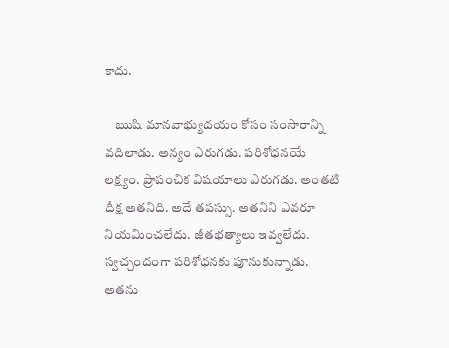కాదు.

    ఋషి మానవాభ్యుదయం కోసం సంసారాన్ని వదిలాడు. అన్యం ఎరుగడు. పరిశోధనయే లక్ష్యం. ప్రాపంచిక విషయాలు ఎరుగడు. అంతటి దీక్ష అతనిది. అదే తపస్సు. అతనిని ఎవరూ నియమించలేదు. జీతభత్యాలు ఇవ్వలేదు. స్వచ్చందంగా పరిశోధనకు పూనుకున్నాడు. అతను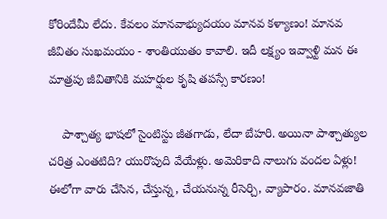కోరిందేమీ లేదు. కేవలం మానవాభ్యుదయం మానవ కళ్యాణం! మానవ జీవితం సుఖమయం - శాంతియుతం కావాలి. ఇదీ లక్ష్యం ఇవ్వాళ్టి మన ఈ మాత్రపు జీవితానికి మహర్షుల కృషి తపస్సే కారణం!

    పాశ్చాత్య భాషలో సైంటిస్టు జీతగాడు, లేదా బేహరి. అయినా పాశ్చాత్యుల చరిత్ర ఎంతటిది? యురొపుది వేయేళ్లు. అమెరికాది నాలుగు వందల ఏళ్లు! ఈలోగా వారు చేసిన, చేస్తున్న, చేయనున్న రీసెర్చి, వ్యాపారం. మానవజాతి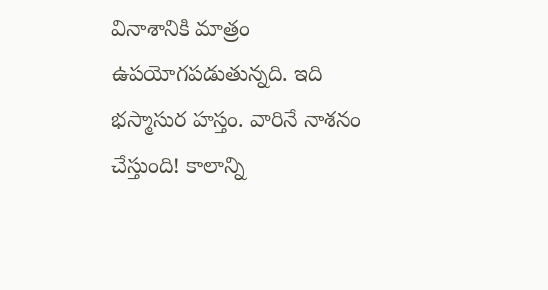వినాశానికి మాత్రం ఉపయోగపడుతున్నది. ఇది భస్మాసుర హస్తం. వారినే నాశనం చేస్తుంది! కాలాన్ని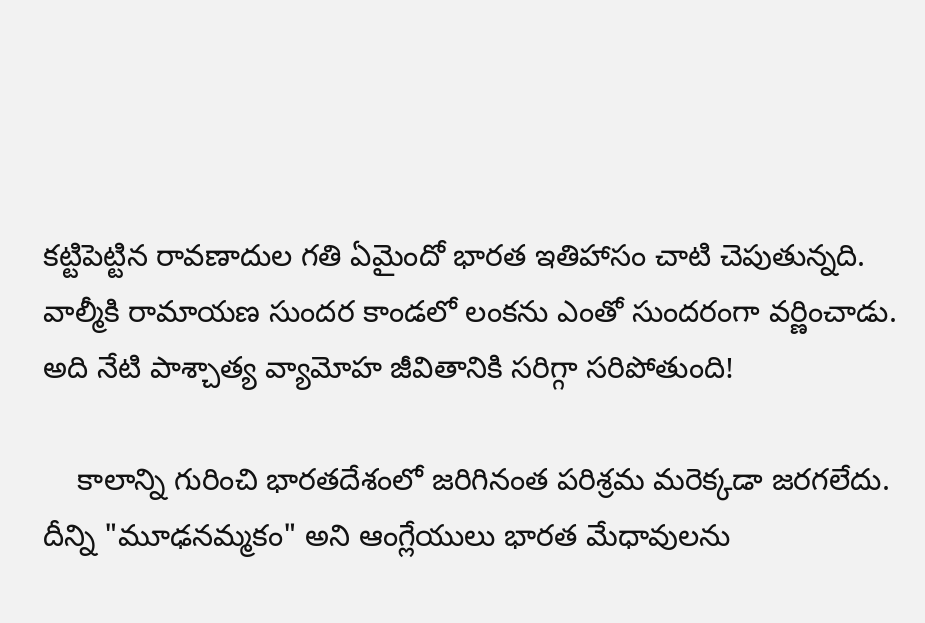కట్టిపెట్టిన రావణాదుల గతి ఏమైందో భారత ఇతిహాసం చాటి చెపుతున్నది. వాల్మీకి రామాయణ సుందర కాండలో లంకను ఎంతో సుందరంగా వర్ణించాడు. అది నేటి పాశ్చాత్య వ్యామోహ జీవితానికి సరిగ్గా సరిపోతుంది!

    కాలాన్ని గురించి భారతదేశంలో జరిగినంత పరిశ్రమ మరెక్కడా జరగలేదు. దీన్ని "మూఢనమ్మకం" అని ఆంగ్లేయులు భారత మేధావులను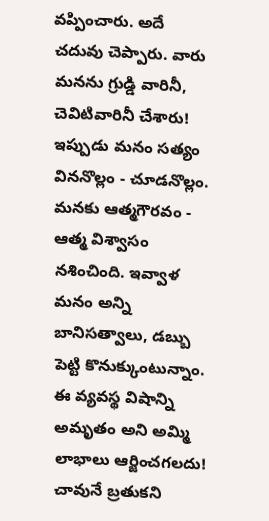వప్పించారు. అదే చదువు చెప్పారు. వారు మనను గ్రుడ్డి వారినీ, చెవిటివారినీ చేశారు! ఇప్పుడు మనం సత్యం విననొల్లం - చూడనొల్లం. మనకు ఆత్మగౌరవం - ఆత్మ విశ్వాసం నశించింది. ఇవ్వాళ మనం అన్ని బానిసత్వాలు, డబ్బు పెట్టి కొనుక్కుంటున్నాం. ఈ వ్యవస్థ విషాన్ని అమృతం అని అమ్మి లాభాలు ఆర్జించగలదు! చావునే బ్రతుకని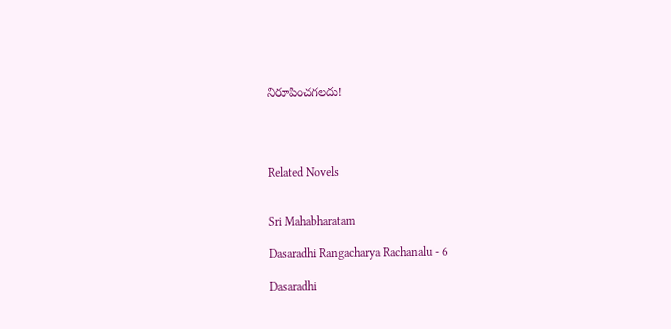నిరూపించగలదు!




Related Novels


Sri Mahabharatam

Dasaradhi Rangacharya Rachanalu - 6

Dasaradhi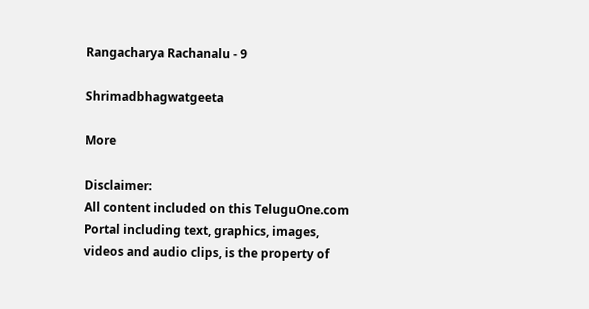Rangacharya Rachanalu - 9

Shrimadbhagwatgeeta

More

Disclaimer:
All content included on this TeluguOne.com Portal including text, graphics, images, videos and audio clips, is the property of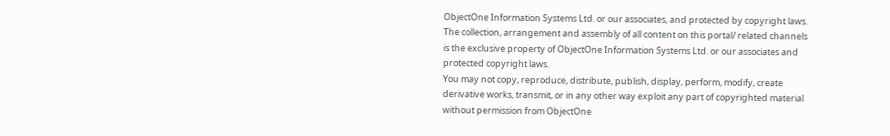ObjectOne Information Systems Ltd. or our associates, and protected by copyright laws. The collection, arrangement and assembly of all content on this portal/ related channels is the exclusive property of ObjectOne Information Systems Ltd. or our associates and protected copyright laws.
You may not copy, reproduce, distribute, publish, display, perform, modify, create derivative works, transmit, or in any other way exploit any part of copyrighted material without permission from ObjectOne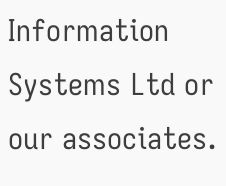Information Systems Ltd or our associates.